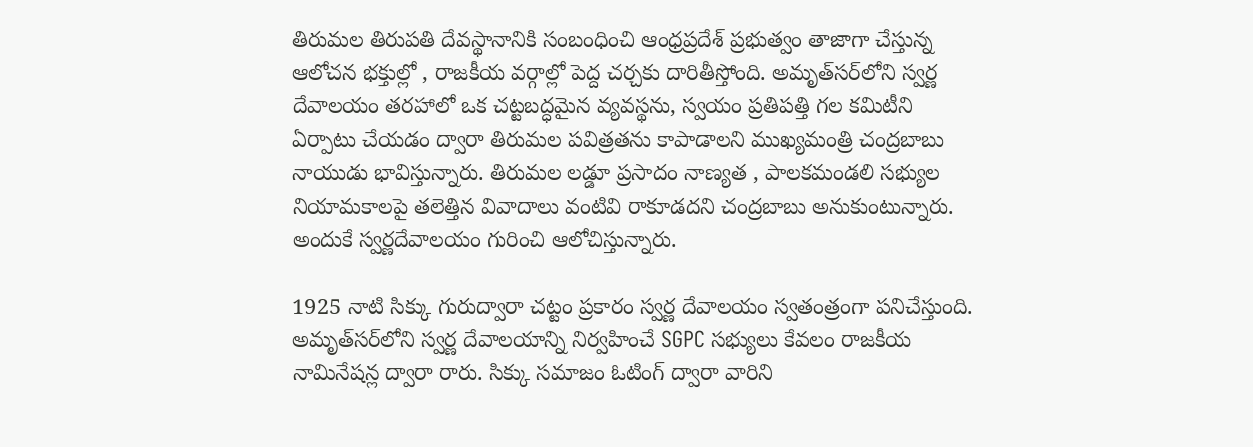తిరుమల తిరుపతి దేవస్థానానికి సంబంధించి ఆంధ్రప్రదేశ్ ప్రభుత్వం తాజాగా చేస్తున్న ఆలోచన భక్తుల్లో , రాజకీయ వర్గాల్లో పెద్ద చర్చకు దారితీస్తోంది. అమృత్‌సర్‌లోని స్వర్ణ దేవాలయం తరహాలో ఒక చట్టబద్ధమైన వ్యవస్థను, స్వయం ప్రతిపత్తి గల కమిటీని ఏర్పాటు చేయడం ద్వారా తిరుమల పవిత్రతను కాపాడాలని ముఖ్యమంత్రి చంద్రబాబు నాయుడు భావిస్తున్నారు. తిరుమల లడ్డూ ప్రసాదం నాణ్యత , పాలకమండలి సభ్యుల నియామకాలపై తలెత్తిన వివాదాలు వంటివి రాకూడదని చంద్రబాబు అనుకుంటున్నారు. అందుకే స్వర్ణదేవాలయం గురించి ఆలోచిస్తున్నారు.

1925 నాటి సిక్కు గురుద్వారా చట్టం ప్రకారం స్వర్ణ దేవాలయం స్వతంత్రంగా పనిచేస్తుంది. అమృత్‌సర్‌లోని స్వర్ణ దేవాలయాన్ని నిర్వహించే SGPC సభ్యులు కేవలం రాజకీయ నామినేషన్ల ద్వారా రారు. సిక్కు సమాజం ఓటింగ్ ద్వారా వారిని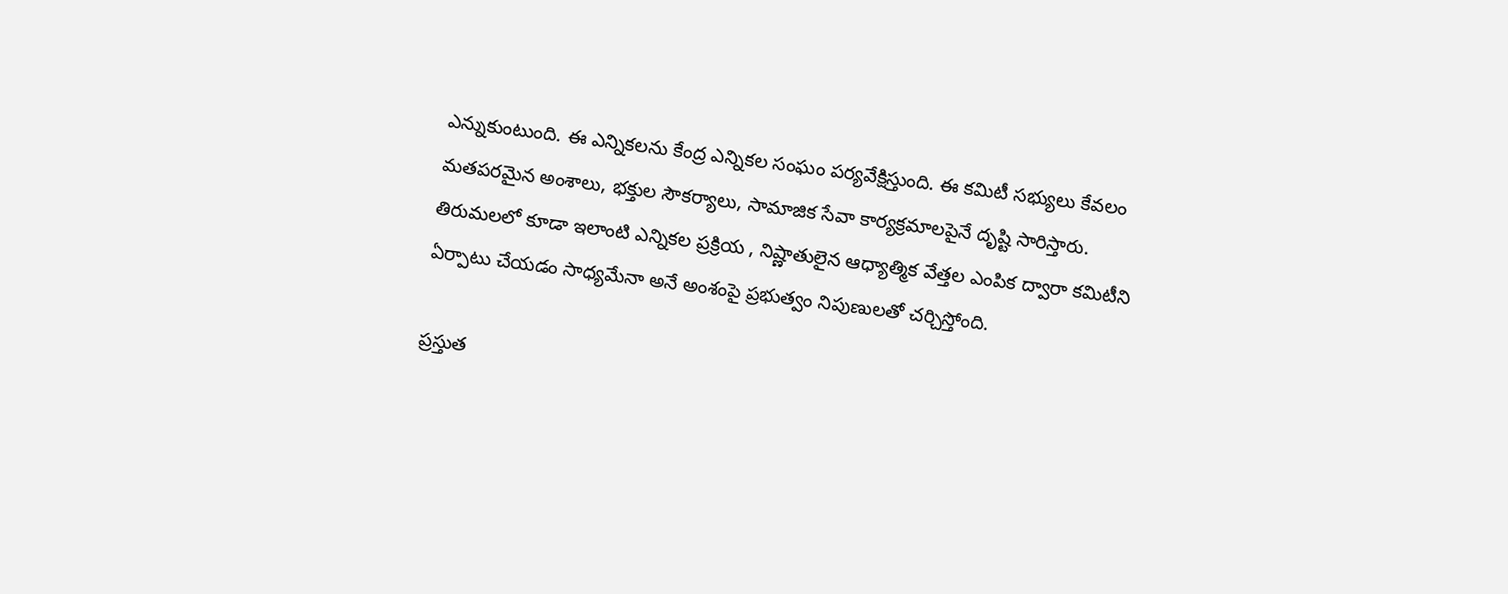ఎన్నుకుంటుంది. ఈ ఎన్నికలను కేంద్ర ఎన్నికల సంఘం పర్యవేక్షిస్తుంది. ఈ కమిటీ సభ్యులు కేవలం మతపరమైన అంశాలు, భక్తుల సౌకర్యాలు, సామాజిక సేవా కార్యక్రమాలపైనే దృష్టి సారిస్తారు. తిరుమలలో కూడా ఇలాంటి ఎన్నికల ప్రక్రియ , నిష్ణాతులైన ఆధ్యాత్మిక వేత్తల ఎంపిక ద్వారా కమిటీని ఏర్పాటు చేయడం సాధ్యమేనా అనే అంశంపై ప్రభుత్వం నిపుణులతో చర్చిస్తోంది.

ప్రస్తుత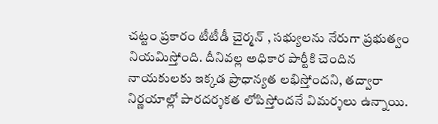చట్టం ప్రకారం టీటీడీ చైర్మన్ , సభ్యులను నేరుగా ప్రభుత్వం నియమిస్తోంది. దీనివల్ల అధికార పార్టీకి చెందిన నాయకులకు ఇక్కడ ప్రాధాన్యత లభిస్తోందని, తద్వారా నిర్ణయాల్లో పారదర్శకత లోపిస్తోందనే విమర్శలు ఉన్నాయి.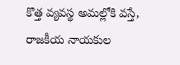కొత్త వ్యవస్థ అమల్లోకి వస్తే, రాజకీయ నాయకుల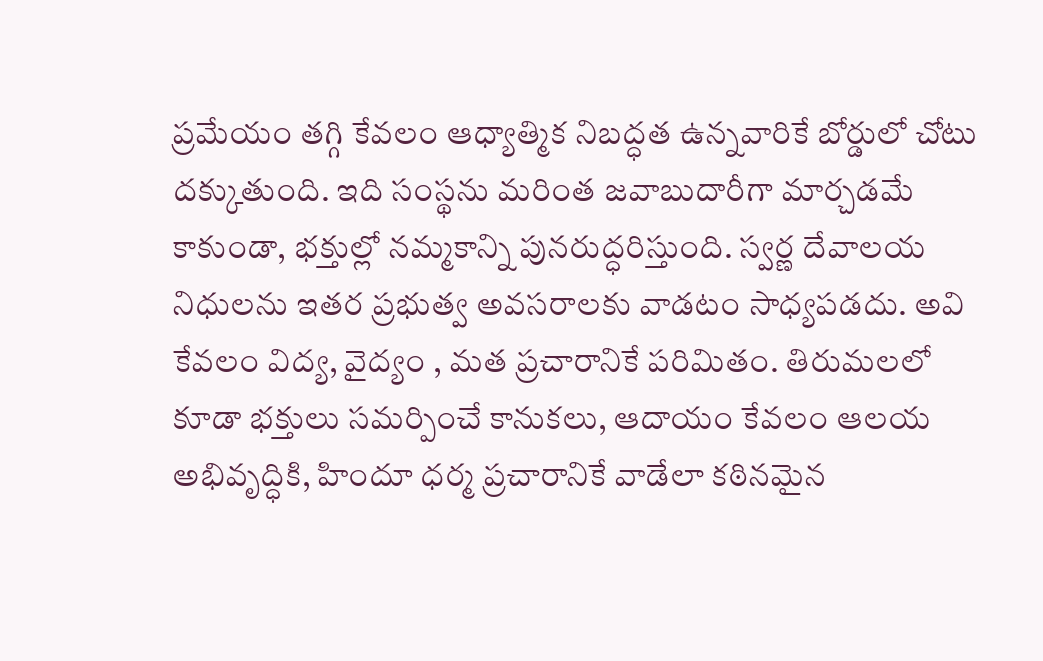ప్రమేయం తగ్గి కేవలం ఆధ్యాత్మిక నిబద్ధత ఉన్నవారికే బోర్డులో చోటు దక్కుతుంది. ఇది సంస్థను మరింత జవాబుదారీగా మార్చడమే కాకుండా, భక్తుల్లో నమ్మకాన్ని పునరుద్ధరిస్తుంది. స్వర్ణ దేవాలయ నిధులను ఇతర ప్రభుత్వ అవసరాలకు వాడటం సాధ్యపడదు. అవి కేవలం విద్య, వైద్యం , మత ప్రచారానికే పరిమితం. తిరుమలలో కూడా భక్తులు సమర్పించే కానుకలు, ఆదాయం కేవలం ఆలయ అభివృద్ధికి, హిందూ ధర్మ ప్రచారానికే వాడేలా కఠినమైన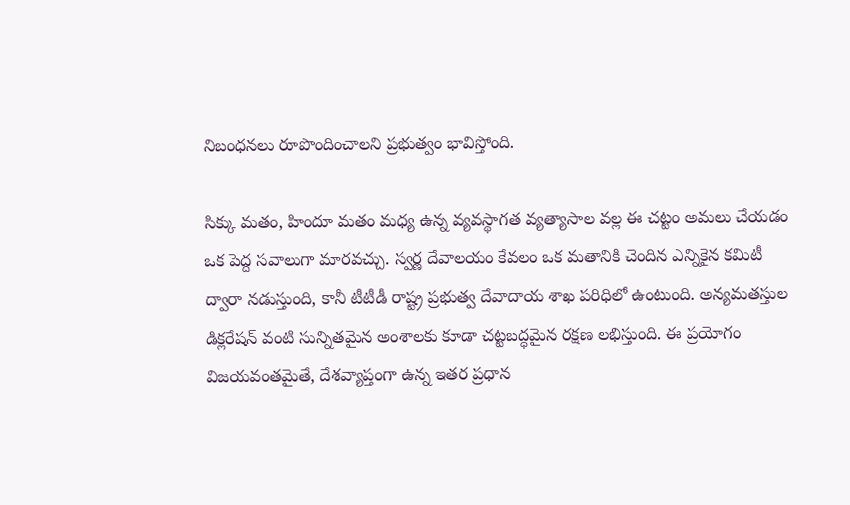నిబంధనలు రూపొందించాలని ప్రభుత్వం భావిస్తోంది.

సిక్కు మతం, హిందూ మతం మధ్య ఉన్న వ్యవస్థాగత వ్యత్యాసాల వల్ల ఈ చట్టం అమలు చేయడం ఒక పెద్ద సవాలుగా మారవచ్చు. స్వర్ణ దేవాలయం కేవలం ఒక మతానికి చెందిన ఎన్నికైన కమిటీ ద్వారా నడుస్తుంది, కానీ టీటీడీ రాష్ట్ర ప్రభుత్వ దేవాదాయ శాఖ పరిధిలో ఉంటుంది. అన్యమతస్తుల డిక్లరేషన్ వంటి సున్నితమైన అంశాలకు కూడా చట్టబద్ధమైన రక్షణ లభిస్తుంది. ఈ ప్రయోగం విజయవంతమైతే, దేశవ్యాప్తంగా ఉన్న ఇతర ప్రధాన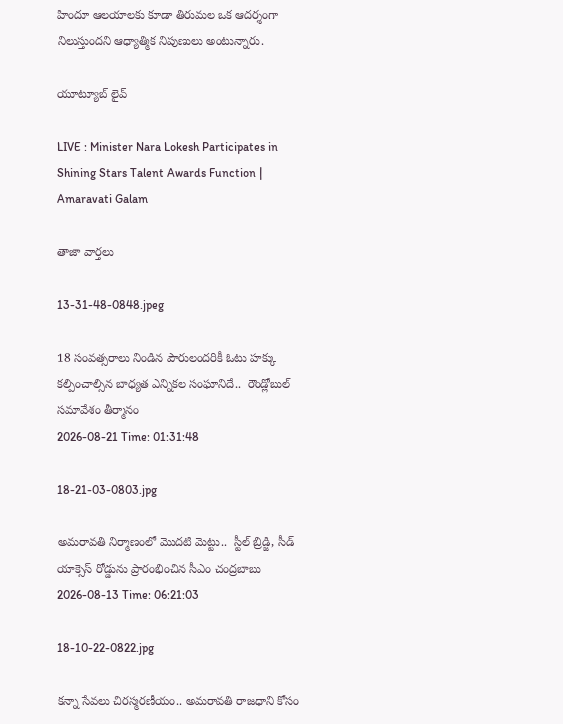హిందూ ఆలయాలకు కూడా తిరుమల ఒక ఆదర్శంగా నిలుస్తుందని ఆధ్యాత్మిక నిపుణులు అంటున్నారు.

యూట్యూబ్ లైవ్

LIVE : Minister Nara Lokesh Participates in Shining Stars Talent Awards Function | Amaravati Galam

తాజా వార్తలు

13-31-48-0848.jpeg

18 సంవత్సరాలు నిండిన పౌరులందరికీ ఓటు హక్కు కల్పించాల్సిన బాధ్యత ఎన్నికల సంఘానిదే..  రౌండ్లోబుల్ సమావేశం తీర్మానం
2026-08-21 Time: 01:31:48

18-21-03-0803.jpg

అమరావతి నిర్మాణంలో మొదటి మెట్టు..  స్టీల్ బ్రిడ్జి, సీడ్ యాక్సెస్ రోడ్డును ప్రారంభించిన సీఎం చంద్రబాబు
2026-08-13 Time: 06:21:03

18-10-22-0822.jpg

కన్నా సేవలు చిరస్మరణీయం.. అమరావతి రాజధాని కోసం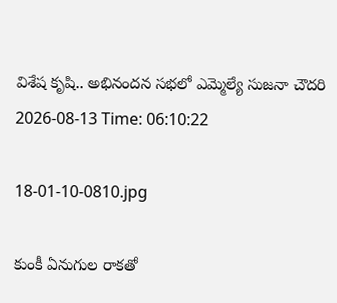విశేష కృషి.. అభినందన సభలో ఎమ్మెల్యే సుజనా చౌదరి
2026-08-13 Time: 06:10:22

18-01-10-0810.jpg

కుంకీ ఏనుగుల రాకతో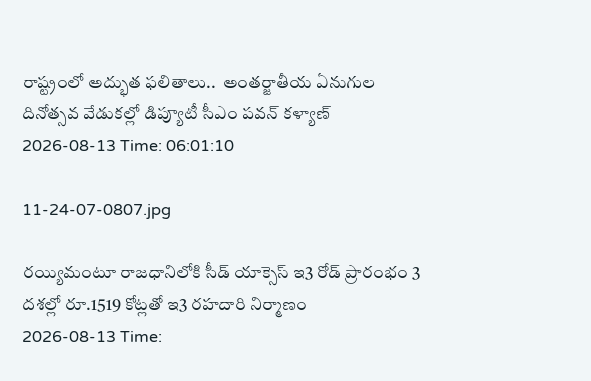రాష్ట్రంలో అద్భుత ఫలితాలు..  అంతర్జాతీయ ఏనుగుల దినోత్సవ వేడుకల్లో డిప్యూటీ సీఎం పవన్ కళ్యాణ్
2026-08-13 Time: 06:01:10

11-24-07-0807.jpg

రయ్యిమంటూ రాజధానిలోకి సీడ్‌ యాక్సెస్‌ ఇ3 రోడ్‌ ప్రారంభం 3 దశల్లో రూ.1519 కోట్లతో ఇ3 రహదారి నిర్మాణం
2026-08-13 Time: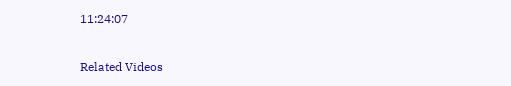11:24:07

Related Videos